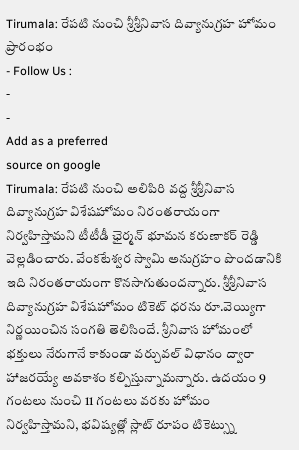Tirumala: రేపటి నుంచి శ్రీశ్రీనివాస దివ్యానుగ్రహ హోమం ప్రారంభం
- Follow Us :
-
-
Add as a preferred
source on google
Tirumala: రేపటి నుంచి అలిపిరి వద్ద శ్రీశ్రీనివాస దివ్యానుగ్రహ విశేషహోమం నిరంతరాయంగా నిర్వహిస్తామని టీటీడీ ఛైర్మన్ భూమన కరుణాకర్ రెడ్డి వెల్లడించారు. వేంకటేశ్వర స్వామి అనుగ్రహం పొందడానికి ఇది నిరంతరాయంగా కొనసాగుతుందన్నారు. శ్రీశ్రీనివాస దివ్యానుగ్రహ విశేషహోమం టికెట్ ధరను రూ.వెయ్యిగా నిర్ణయించిన సంగతి తెలిసిందే. శ్రీనివాస హోమంలో భక్తులు నేరుగానే కాకుండా వర్చువల్ విధానం ద్వారా హాజరయ్యే అవకాశం కల్పిస్తున్నామన్నారు. ఉదయం 9 గంటలు నుంచి 11 గంటలు వరకు హోమం నిర్వహిస్తామని, భవిష్యత్లో స్లాట్ రూపం టికెట్స్ను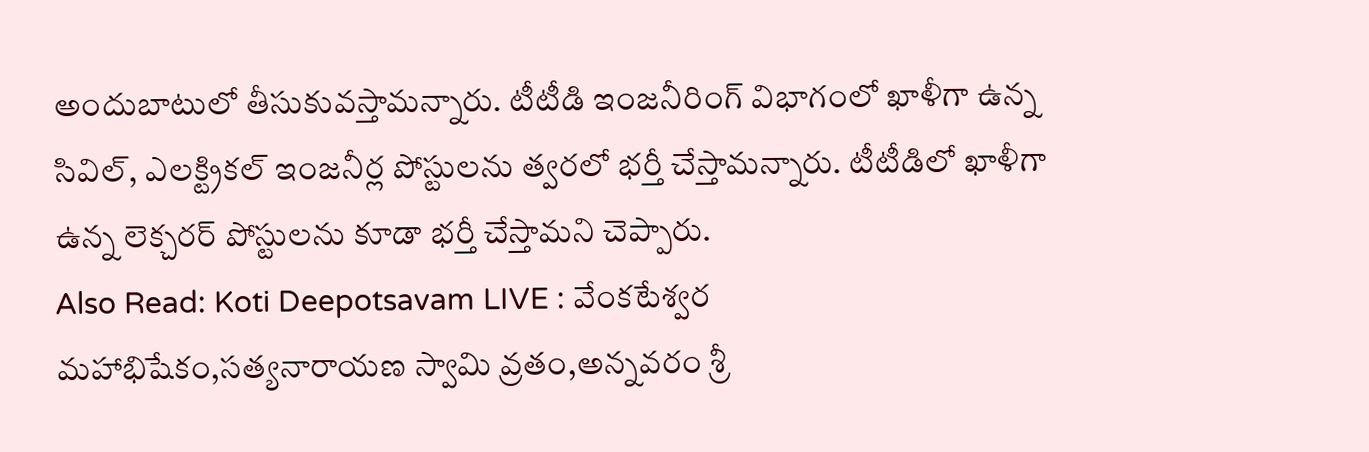అందుబాటులో తీసుకువస్తామన్నారు. టీటీడి ఇంజనీరింగ్ విభాగంలో ఖాళీగా ఉన్న సివిల్, ఎలక్ట్రికల్ ఇంజనీర్ల పోస్టులను త్వరలో భర్తీ చేస్తామన్నారు. టీటీడిలో ఖాళీగా ఉన్న లెక్చరర్ పోస్టులను కూడా భర్తీ చేస్తామని చెప్పారు.
Also Read: Koti Deepotsavam LIVE : వేంకటేశ్వర మహాభిషేకం,సత్యనారాయణ స్వామి వ్రతం,అన్నవరం శ్రీ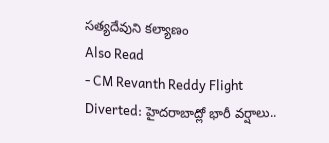సత్యదేవుని కల్యాణం
Also Read
- CM Revanth Reddy Flight Diverted: హైదరాబాద్లో భారీ వర్షాలు..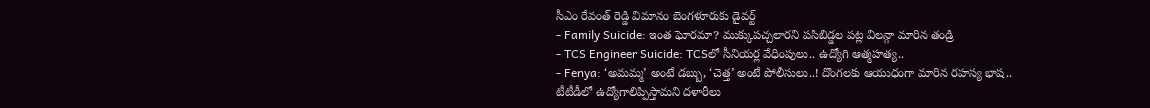సీఎం రేవంత్ రెడ్డి విమానం బెంగళూరుకు డైవర్ట్
- Family Suicide: ఇంత ఘోరమా? ముక్కుపచ్చలారని పసిబిడ్డల పట్ల విలన్గా మారిన తండ్రి
- TCS Engineer Suicide: TCSలో సీనియర్ల వేధింపులు.. ఉద్యోగి ఆత్మహత్య..
- Fenya: ‘అమమ్మ’ అంటే డబ్బు, ‘చెత్త’ అంటే పోలీసులు..! దొంగలకు ఆయుధంగా మారిన రహస్య భాష..
టీటీడీలో ఉద్యోగాలిప్పిస్తామని దళారీలు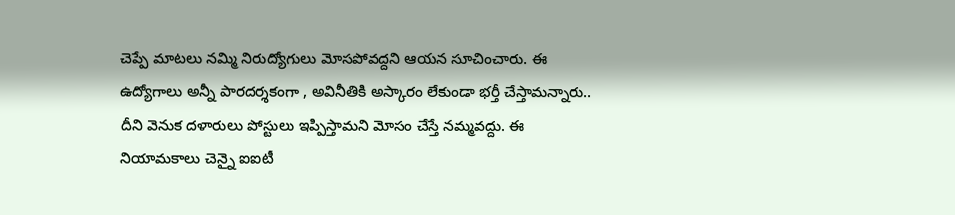చెప్పే మాటలు నమ్మి నిరుద్యోగులు మోసపోవద్దని ఆయన సూచించారు. ఈ ఉద్యోగాలు అన్నీ పారదర్శకంగా , అవినీతికి అస్కారం లేకుండా భర్తీ చేస్తామన్నారు.. దీని వెనుక దళారులు పోస్టులు ఇప్పిస్తామని మోసం చేస్తే నమ్మవద్దు. ఈ నియామకాలు చెన్నై ఐఐటీ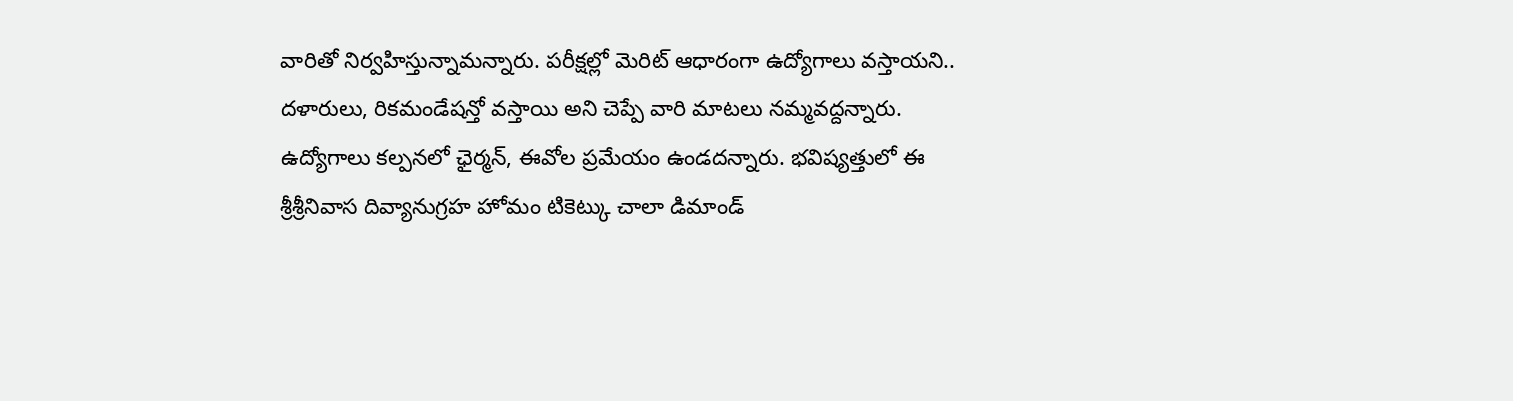వారితో నిర్వహిస్తున్నామన్నారు. పరీక్షల్లో మెరిట్ ఆధారంగా ఉద్యోగాలు వస్తాయని.. దళారులు, రికమండేషన్తో వస్తాయి అని చెప్పే వారి మాటలు నమ్మవద్దన్నారు. ఉద్యోగాలు కల్పనలో ఛైర్మన్, ఈవోల ప్రమేయం ఉండదన్నారు. భవిష్యత్తులో ఈ శ్రీశ్రీనివాస దివ్యానుగ్రహ హోమం టికెట్కు చాలా డిమాండ్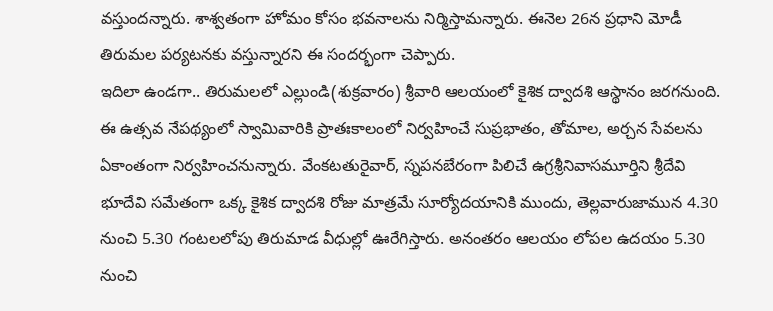వస్తుందన్నారు. శాశ్వతంగా హోమం కోసం భవనాలను నిర్మిస్తామన్నారు. ఈనెల 26న ప్రధాని మోడీ తిరుమల పర్యటనకు వస్తున్నారని ఈ సందర్భంగా చెప్పారు.
ఇదిలా ఉండగా.. తిరుమలలో ఎల్లుండి(శుక్రవారం) శ్రీవారి ఆలయంలో కైశిక ద్వాదశి ఆస్థానం జరగనుంది. ఈ ఉత్సవ నేపథ్యంలో స్వామివారికి ప్రాతఃకాలంలో నిర్వహించే సుప్రభాతం, తోమాల, అర్చన సేవలను ఏకాంతంగా నిర్వహించనున్నారు. వేంకటతురైవార్, స్నపనబేరంగా పిలిచే ఉగ్రశ్రీనివాసమూర్తిని శ్రీదేవి భూదేవి సమేతంగా ఒక్క కైశిక ద్వాదశి రోజు మాత్రమే సూర్యోదయానికి ముందు, తెల్లవారుజామున 4.30 నుంచి 5.30 గంటలలోపు తిరుమాడ వీధుల్లో ఊరేగిస్తారు. అనంతరం ఆలయం లోపల ఉదయం 5.30 నుంచి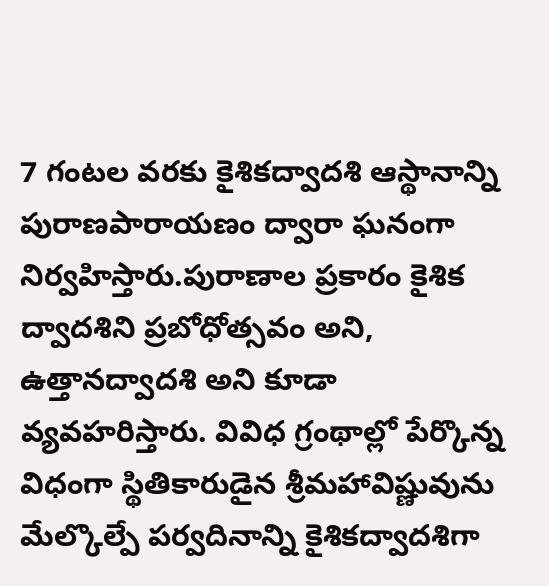7 గంటల వరకు కైశికద్వాదశి ఆస్థానాన్ని పురాణపారాయణం ద్వారా ఘనంగా నిర్వహిస్తారు.పురాణాల ప్రకారం కైశిక ద్వాదశిని ప్రబోధోత్సవం అని, ఉత్తానద్వాదశి అని కూడా వ్యవహరిస్తారు. వివిధ గ్రంథాల్లో పేర్కొన్న విధంగా స్థితికారుడైన శ్రీమహావిష్ణువును మేల్కొల్పే పర్వదినాన్ని కైశికద్వాదశిగా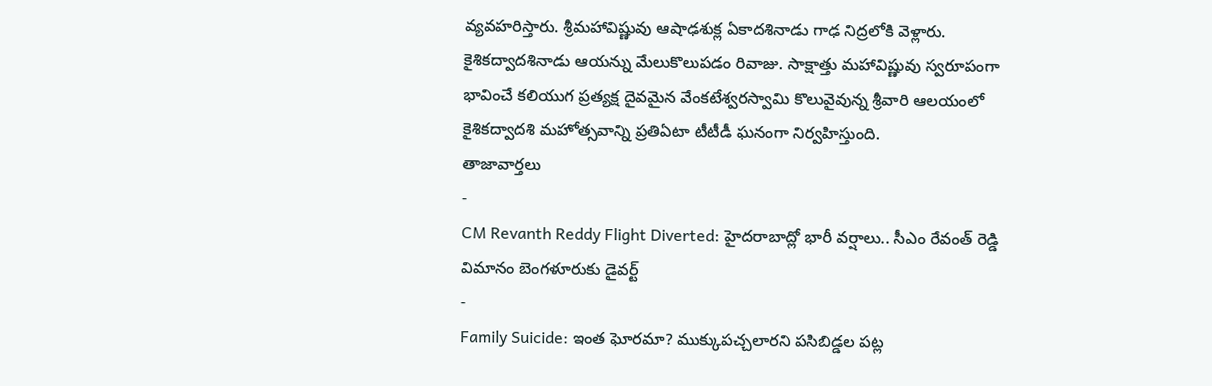వ్యవహరిస్తారు. శ్రీమహావిష్ణువు ఆషాఢశుక్ల ఏకాదశినాడు గాఢ నిద్రలోకి వెళ్లారు. కైశికద్వాదశినాడు ఆయన్ను మేలుకొలుపడం రివాజు. సాక్షాత్తు మహావిష్ణువు స్వరూపంగా భావించే కలియుగ ప్రత్యక్ష దైవమైన వేంకటేశ్వరస్వామి కొలువైవున్న శ్రీవారి ఆలయంలో కైశికద్వాదశి మహోత్సవాన్ని ప్రతిఏటా టీటీడీ ఘనంగా నిర్వహిస్తుంది.
తాజావార్తలు
-
CM Revanth Reddy Flight Diverted: హైదరాబాద్లో భారీ వర్షాలు.. సీఎం రేవంత్ రెడ్డి విమానం బెంగళూరుకు డైవర్ట్
-
Family Suicide: ఇంత ఘోరమా? ముక్కుపచ్చలారని పసిబిడ్డల పట్ల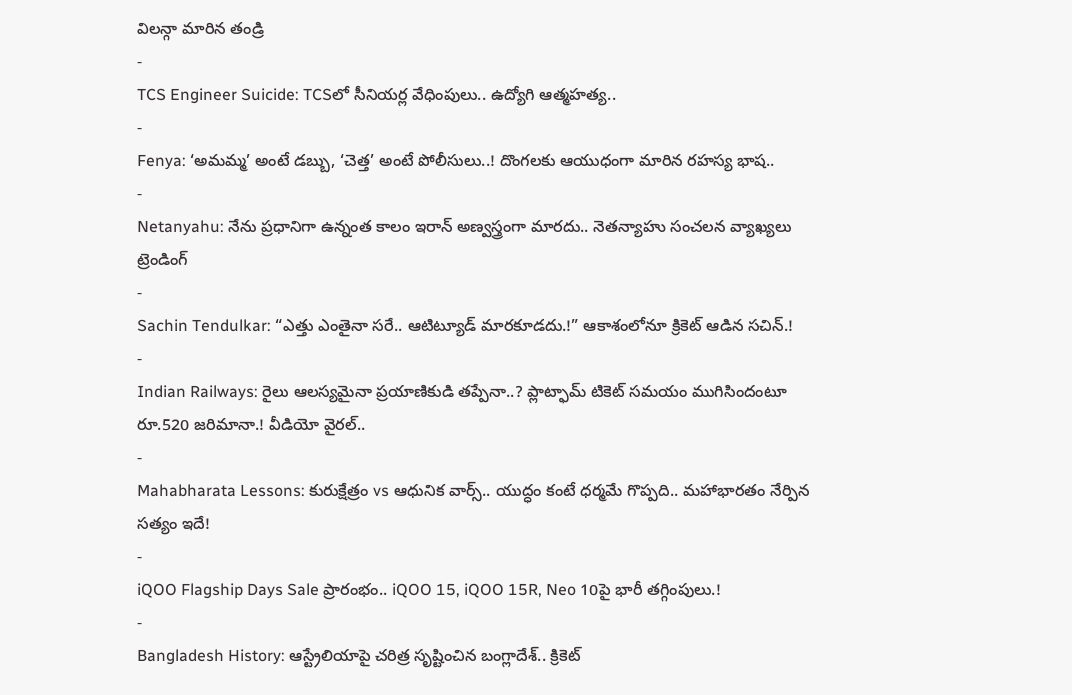విలన్గా మారిన తండ్రి
-
TCS Engineer Suicide: TCSలో సీనియర్ల వేధింపులు.. ఉద్యోగి ఆత్మహత్య..
-
Fenya: ‘అమమ్మ’ అంటే డబ్బు, ‘చెత్త’ అంటే పోలీసులు..! దొంగలకు ఆయుధంగా మారిన రహస్య భాష..
-
Netanyahu: నేను ప్రధానిగా ఉన్నంత కాలం ఇరాన్ అణ్వస్త్రంగా మారదు.. నెతన్యాహు సంచలన వ్యాఖ్యలు
ట్రెండింగ్
-
Sachin Tendulkar: “ఎత్తు ఎంతైనా సరే.. ఆటిట్యూడ్ మారకూడదు.!” ఆకాశంలోనూ క్రికెట్ ఆడిన సచిన్.!
-
Indian Railways: రైలు ఆలస్యమైనా ప్రయాణికుడి తప్పేనా..? ప్లాట్ఫామ్ టికెట్ సమయం ముగిసిందంటూ రూ.520 జరిమానా.! వీడియో వైరల్..
-
Mahabharata Lessons: కురుక్షేత్రం vs ఆధునిక వార్స్.. యుద్ధం కంటే ధర్మమే గొప్పది.. మహాభారతం నేర్పిన సత్యం ఇదే!
-
iQOO Flagship Days Sale ప్రారంభం.. iQOO 15, iQOO 15R, Neo 10పై భారీ తగ్గింపులు.!
-
Bangladesh History: ఆస్ట్రేలియాపై చరిత్ర సృష్టించిన బంగ్లాదేశ్.. క్రికెట్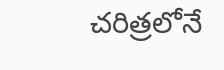చరిత్రలోనే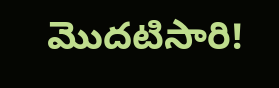మొదటిసారి!